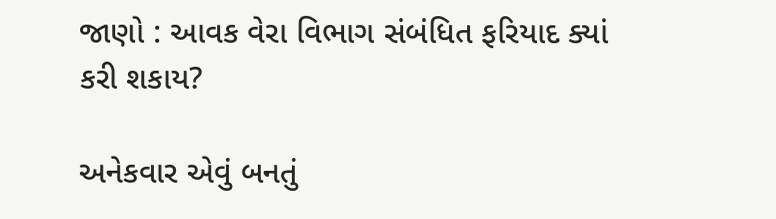જાણો : આવક વેરા વિભાગ સંબંધિત ફરિયાદ ક્યાં કરી શકાય?

અનેકવાર એવું બનતું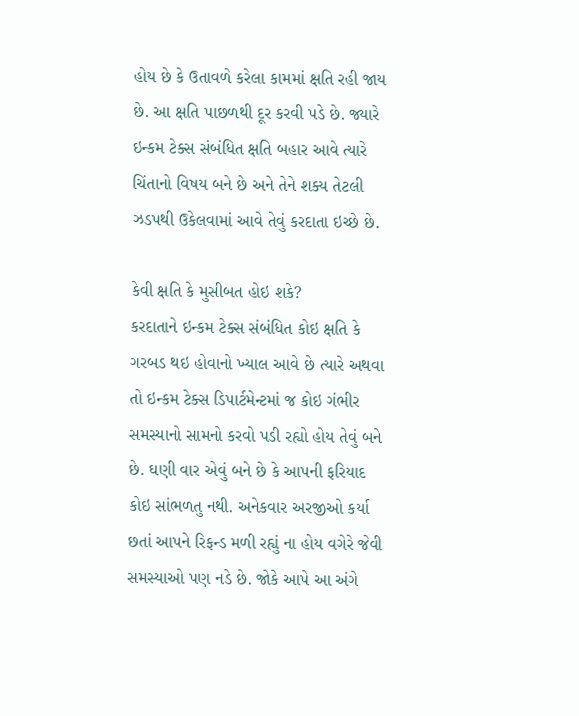હોય છે કે ઉતાવળે કરેલા કામમાં ક્ષતિ રહી જાય છે. આ ક્ષતિ પાછળથી દૂર કરવી પડે છે. જ્યારે ઇન્કમ ટેક્સ સંબંધિત ક્ષતિ બહાર આવે ત્યારે ચિંતાનો વિષય બને છે અને તેને શક્ય તેટલી ઝડપથી ઉકેલવામાં આવે તેવું કરદાતા ઇચ્છે છે.

કેવી ક્ષતિ કે મુસીબત હોઇ શકે?
કરદાતાને ઇન્કમ ટેક્સ સંબંધિત કોઇ ક્ષતિ કે ગરબડ થઇ હોવાનો ખ્યાલ આવે છે ત્યારે અથવા તો ઇન્કમ ટેક્સ ડિપાર્ટમેન્ટમાં જ કોઇ ગંભીર સમસ્યાનો સામનો કરવો પડી રહ્યો હોય તેવું બને છે. ઘણી વાર એવું બને છે કે આપની ફરિયાદ કોઇ સાંભળતુ નથી. અનેકવાર અરજીઓ કર્યા છતાં આપને રિફન્ડ મળી રહ્યું ના હોય વગેરે જેવી સમસ્યાઓ પણ નડે છે. જોકે આપે આ અંગે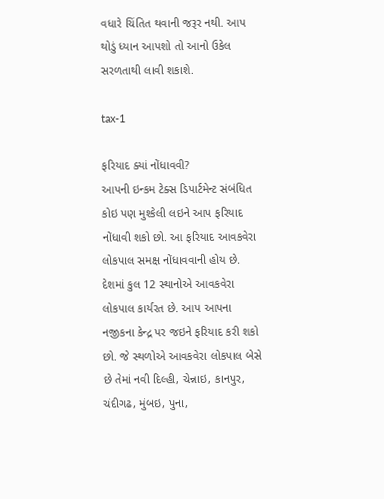વધારે ચિંતિત થવાની જરૂર નથી. આપ થોડું ધ્યાન આપશો તો આનો ઉકેલ સરળતાથી લાવી શકાશે.

tax-1

ફરિયાદ ક્યાં નોંધાવવી?
આપની ઇન્કમ ટેક્સ ડિપાર્ટમેન્ટ સંબંધિત કોઇ પણ મુશ્કેલી લઇને આપ ફરિયાદ નોંધાવી શકો છો. આ ફરિયાદ આવકવેરા લોકપાલ સમક્ષ નોંધાવવાની હોય છે. દેશમાં કુલ 12 સ્થાનોએ આવકવેરા લોકપાલ કાર્યરત છે. આપ આપના નજીકના કેન્દ્ર પર જઇને ફરિયાદ કરી શકો છો. જે સ્થળોએ આવકવેરા લોકપાલ બેસે છે તેમાં નવી દિલ્હી, ચેન્નાઇ, કાનપુર, ચંદીગઢ, મુંબઇ, પુના,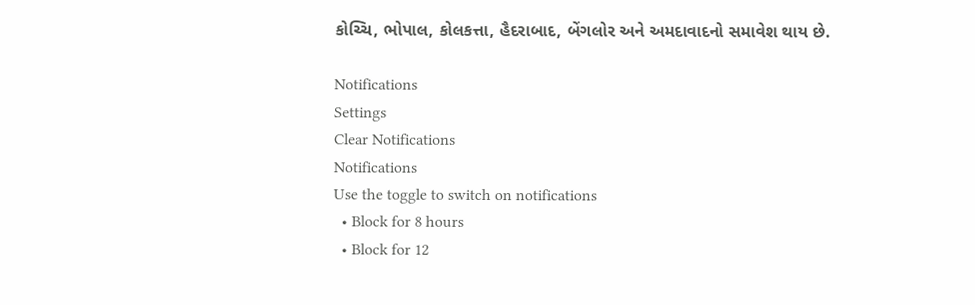કોચ્ચિ, ભોપાલ, કોલકત્તા, હૈદરાબાદ, બેંગલોર અને અમદાવાદનો સમાવેશ થાય છે.

Notifications
Settings
Clear Notifications
Notifications
Use the toggle to switch on notifications
  • Block for 8 hours
  • Block for 12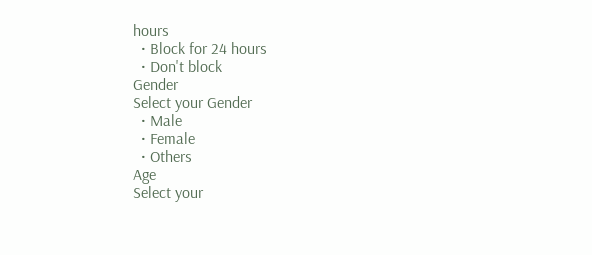hours
  • Block for 24 hours
  • Don't block
Gender
Select your Gender
  • Male
  • Female
  • Others
Age
Select your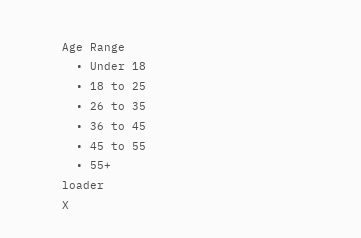Age Range
  • Under 18
  • 18 to 25
  • 26 to 35
  • 36 to 45
  • 45 to 55
  • 55+
loader
X